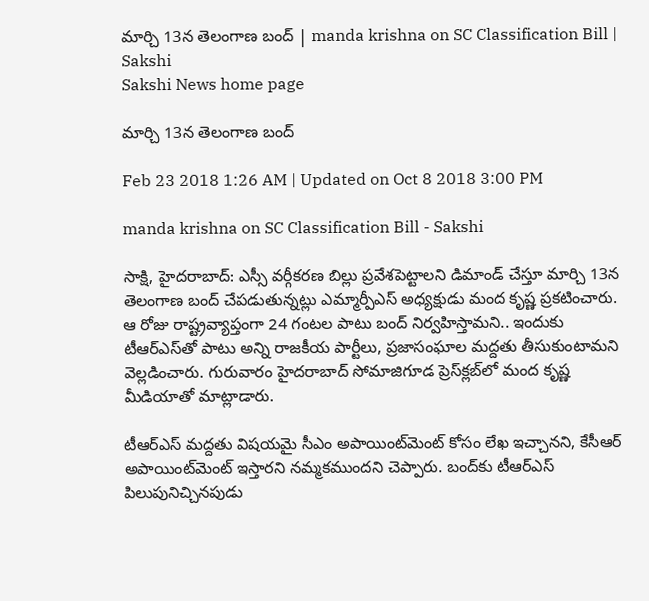మార్చి 13న తెలంగాణ బంద్‌ | manda krishna on SC Classification Bill | Sakshi
Sakshi News home page

మార్చి 13న తెలంగాణ బంద్‌

Feb 23 2018 1:26 AM | Updated on Oct 8 2018 3:00 PM

manda krishna on SC Classification Bill - Sakshi

సాక్షి, హైదరాబాద్‌: ఎస్సీ వర్గీకరణ బిల్లు ప్రవేశపెట్టాలని డిమాండ్‌ చేస్తూ మార్చి 13న తెలంగాణ బంద్‌ చేపడుతున్నట్లు ఎమ్మార్పీఎస్‌ అధ్యక్షుడు మంద కృష్ణ ప్రకటించారు. ఆ రోజు రాష్ట్రవ్యాప్తంగా 24 గంటల పాటు బంద్‌ నిర్వహిస్తామని.. ఇందుకు టీఆర్‌ఎస్‌తో పాటు అన్ని రాజకీయ పార్టీలు, ప్రజాసంఘాల మద్దతు తీసుకుంటామని వెల్లడించారు. గురువారం హైదరాబాద్‌ సోమాజిగూడ ప్రెస్‌క్లబ్‌లో మంద కృష్ణ మీడియాతో మాట్లాడారు.

టీఆర్‌ఎస్‌ మద్దతు విషయమై సీఎం అపాయింట్‌మెంట్‌ కోసం లేఖ ఇచ్చానని, కేసీఆర్‌ అపాయింట్‌మెంట్‌ ఇస్తారని నమ్మకముందని చెప్పారు. బంద్‌కు టీఆర్‌ఎస్‌ పిలుపునిచ్చినపుడు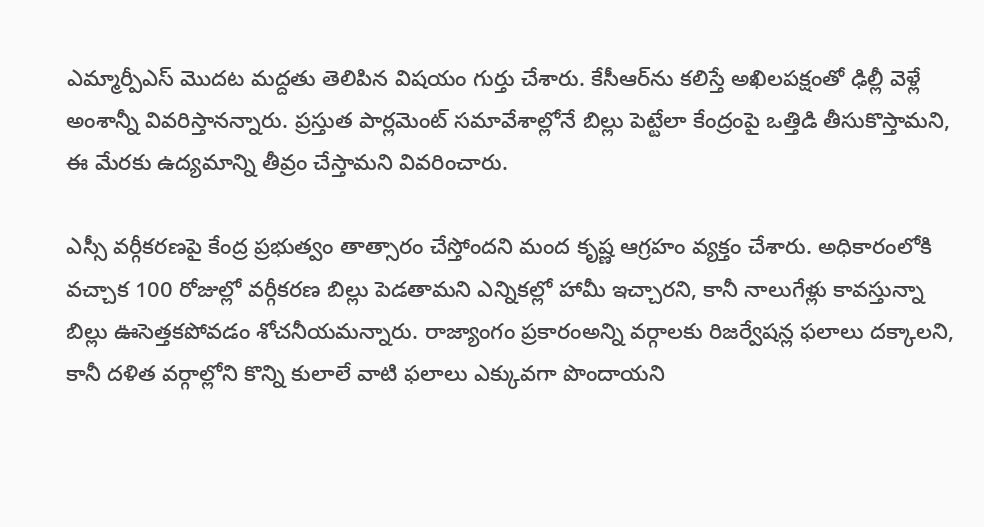ఎమ్మార్పీఎస్‌ మొదట మద్దతు తెలిపిన విషయం గుర్తు చేశారు. కేసీఆర్‌ను కలిస్తే అఖిలపక్షంతో ఢిల్లీ వెళ్లే అంశాన్నీ వివరిస్తానన్నారు. ప్రస్తుత పార్లమెంట్‌ సమావేశాల్లోనే బిల్లు పెట్టేలా కేంద్రంపై ఒత్తిడి తీసుకొస్తామని, ఈ మేరకు ఉద్యమాన్ని తీవ్రం చేస్తామని వివరించారు.

ఎస్సీ వర్గీకరణపై కేంద్ర ప్రభుత్వం తాత్సారం చేస్తోందని మంద కృష్ణ ఆగ్రహం వ్యక్తం చేశారు. అధికారంలోకి వచ్చాక 100 రోజుల్లో వర్గీకరణ బిల్లు పెడతామని ఎన్నికల్లో హామీ ఇచ్చారని, కానీ నాలుగేళ్లు కావస్తున్నా బిల్లు ఊసెత్తకపోవడం శోచనీయమన్నారు. రాజ్యాంగం ప్రకారంఅన్ని వర్గాలకు రిజర్వేషన్ల ఫలాలు దక్కాలని, కానీ దళిత వర్గాల్లోని కొన్ని కులాలే వాటి ఫలాలు ఎక్కువగా పొందాయని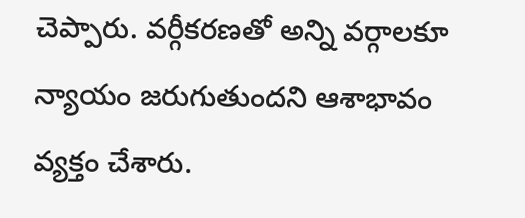చెప్పారు. వర్గీకరణతో అన్ని వర్గాలకూ న్యాయం జరుగుతుందని ఆశాభావం వ్యక్తం చేశారు.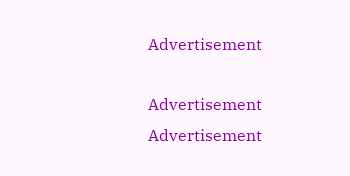Advertisement

Advertisement
Advertisement